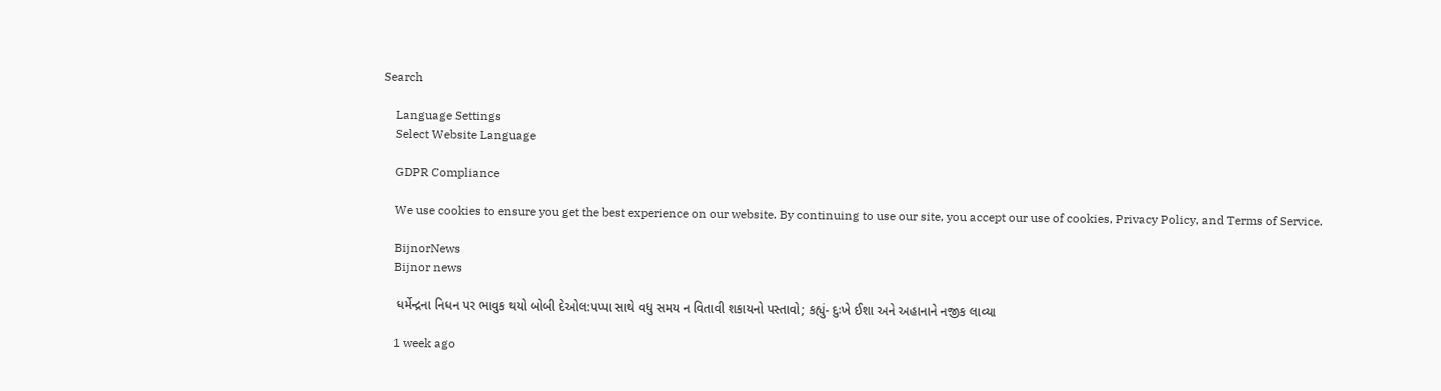Search

    Language Settings
    Select Website Language

    GDPR Compliance

    We use cookies to ensure you get the best experience on our website. By continuing to use our site, you accept our use of cookies, Privacy Policy, and Terms of Service.

    BijnorNews
    Bijnor news

    ધર્મેન્દ્રના નિધન પર ભાવુક થયો બોબી દેઓલ:પપ્પા સાથે વધુ સમય ન વિતાવી શકાયનો પસ્તાવો; કહ્યું- દુઃખે ઈશા અને અહાનાને નજીક લાવ્યા

    1 week ago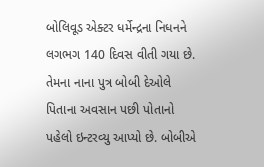બોલિવૂડ એક્ટર ધર્મેન્દ્રના નિધનને લગભગ 140 દિવસ વીતી ગયા છે. તેમના નાના પુત્ર બોબી દેઓલે પિતાના અવસાન પછી પોતાનો પહેલો ઇન્ટરવ્યુ આપ્યો છે. બોબીએ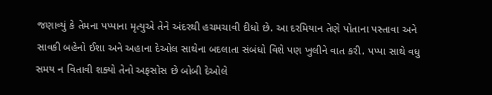જણાવ્યું કે તેમના પપ્પાના મૃત્યુએ તેને અંદરથી હચમચાવી દીધો છે. આ દરમિયાન તેણે પોતાના પસ્તાવા અને સાવકી બહેનો ઈશા અને અહાના દેઓલ સાથેના બદલાતા સંબંધો વિશે પણ ખુલીને વાત કરી. પપ્પા સાથે વધુ સમય ન વિતાવી શક્યો તેનો અફસોસ છે બોબી દેઓલે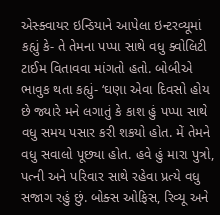એસ્ક્વાયર ઇન્ડિયાને આપેલા ઇન્ટરવ્યૂમાં કહ્યું કે- તે તેમના પપ્પા સાથે વધુ ક્વોલિટી ટાઈમ વિતાવવા માંગતો હતો. બોબીએ ભાવુક થતા કહ્યું- ‘ઘણા એવા દિવસો હોય છે જ્યારે મને લગાતું કે કાશ હું પપ્પા સાથે વધુ સમય પસાર કરી શકયો હોત. મેં તેમને વધુ સવાલો પૂછ્યા હોત. હવે હું મારા પુત્રો, પત્ની અને પરિવાર સાથે રહેવા પ્રત્યે વધુ સજાગ રહું છું. બોક્સ ઓફિસ, રિવ્યૂ અને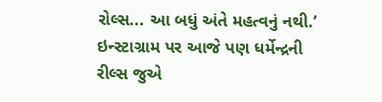રોલ્સ... આ બધું અંતે મહત્વનું નથી.’ ઇન્સ્ટાગ્રામ પર આજે પણ ધર્મેન્દ્રની રીલ્સ જુએ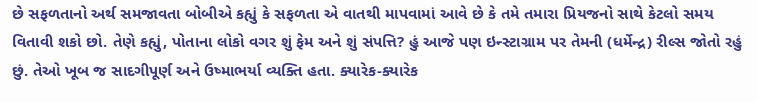છે સફળતાનો અર્થ સમજાવતા બોબીએ કહ્યું કે સફળતા એ વાતથી માપવામાં આવે છે કે તમે તમારા પ્રિયજનો સાથે કેટલો સમય વિતાવી શકો છો. તેણે કહ્યું, પોતાના લોકો વગર શું ફેમ અને શું સંપત્તિ? હું આજે પણ ઇન્સ્ટાગ્રામ પર તેમની (ધર્મેન્દ્ર) રીલ્સ જોતો રહું છું. તેઓ ખૂબ જ સાદગીપૂર્ણ અને ઉષ્માભર્યા વ્યક્તિ હતા. ક્યારેક-ક્યારેક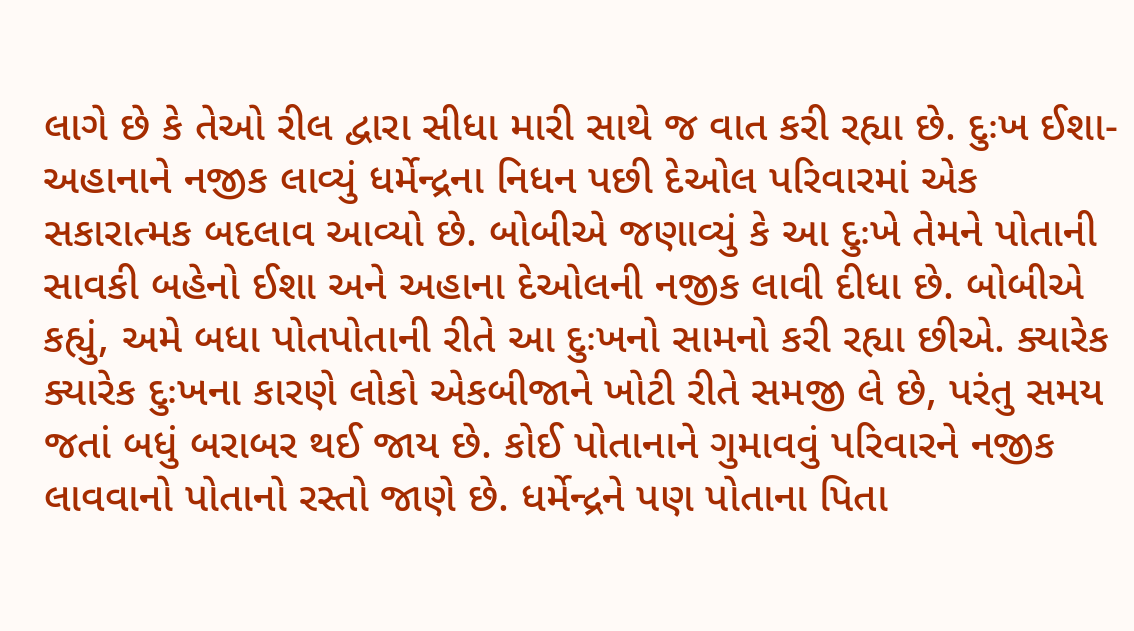લાગે છે કે તેઓ રીલ દ્વારા સીધા મારી સાથે જ વાત કરી રહ્યા છે. દુઃખ ઈશા-અહાનાને નજીક લાવ્યું ધર્મેન્દ્રના નિધન પછી દેઓલ પરિવારમાં એક સકારાત્મક બદલાવ આવ્યો છે. બોબીએ જણાવ્યું કે આ દુઃખે તેમને પોતાની સાવકી બહેનો ઈશા અને અહાના દેઓલની નજીક લાવી દીધા છે. બોબીએ કહ્યું, અમે બધા પોતપોતાની રીતે આ દુઃખનો સામનો કરી રહ્યા છીએ. ક્યારેક ક્યારેક દુઃખના કારણે લોકો એકબીજાને ખોટી રીતે સમજી લે છે, પરંતુ સમય જતાં બધું બરાબર થઈ જાય છે. કોઈ પોતાનાને ગુમાવવું પરિવારને નજીક લાવવાનો પોતાનો રસ્તો જાણે છે. ધર્મેન્દ્રને પણ પોતાના પિતા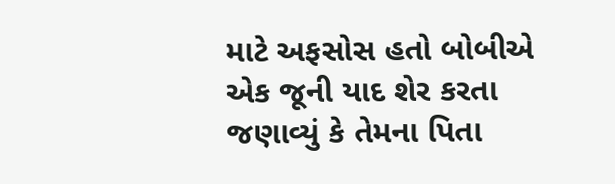માટે અફસોસ હતો બોબીએ એક જૂની યાદ શેર કરતા જણાવ્યું કે તેમના પિતા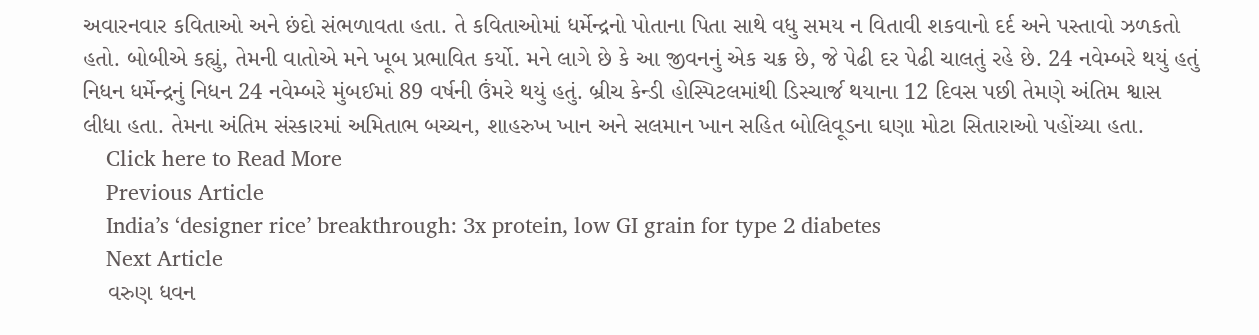અવારનવાર કવિતાઓ અને છંદો સંભળાવતા હતા. તે કવિતાઓમાં ધર્મેન્દ્રનો પોતાના પિતા સાથે વધુ સમય ન વિતાવી શકવાનો દર્દ અને પસ્તાવો ઝળકતો હતો. બોબીએ કહ્યું, તેમની વાતોએ મને ખૂબ પ્રભાવિત કર્યો. મને લાગે છે કે આ જીવનનું એક ચક્ર છે, જે પેઢી દર પેઢી ચાલતું રહે છે. 24 નવેમ્બરે થયું હતું નિધન ધર્મેન્દ્રનું નિધન 24 નવેમ્બરે મુંબઈમાં 89 વર્ષની ઉંમરે થયું હતું. બ્રીચ કેન્ડી હોસ્પિટલમાંથી ડિસ્ચાર્જ થયાના 12 દિવસ પછી તેમણે અંતિમ શ્વાસ લીધા હતા. તેમના અંતિમ સંસ્કારમાં અમિતાભ બચ્ચન, શાહરુખ ખાન અને સલમાન ખાન સહિત બોલિવૂડના ઘણા મોટા સિતારાઓ પહોંચ્યા હતા.
    Click here to Read More
    Previous Article
    India’s ‘designer rice’ breakthrough: 3x protein, low GI grain for type 2 diabetes
    Next Article
    વરુણ ધવન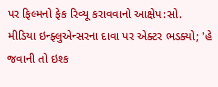પર ફિલ્મનો ફેક રિવ્યૂ કરાવવાનો આક્ષેપ:સો. મીડિયા ઇન્ફ્લુએન્સરના દાવા પર એક્ટર ભડક્યો; 'હે જવાની તો ઇશ્ક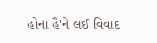હોના હૈ'ને લઈ વિવાદ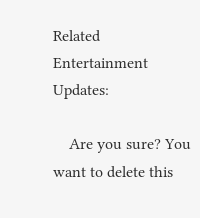Related Entertainment Updates:

    Are you sure? You want to delete this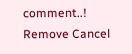comment..! Remove Cancel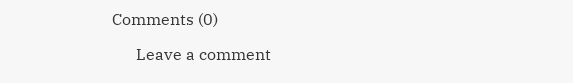Comments (0)

      Leave a comment